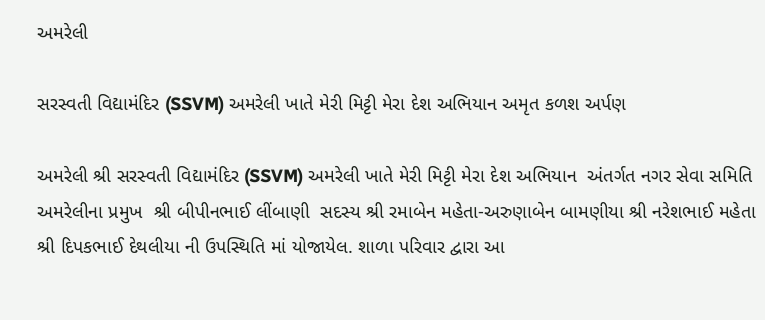અમરેલી

સરસ્વતી વિદ્યામંદિર (SSVM) અમરેલી ખાતે મેરી મિટ્ટી મેરા દેશ અભિયાન અમૃત કળશ અર્પણ

અમરેલી શ્રી સરસ્વતી વિદ્યામંદિર (SSVM) અમરેલી ખાતે મેરી મિટ્ટી મેરા દેશ અભિયાન  અંતર્ગત નગર સેવા સમિતિ અમરેલીના પ્રમુખ  શ્રી બીપીનભાઈ લીંબાણી  સદસ્ય શ્રી રમાબેન મહેતા-અરુણાબેન બામણીયા શ્રી નરેશભાઈ મહેતા શ્રી દિપકભાઈ દેથલીયા ની ઉપસ્થિતિ માં યોજાયેલ. શાળા પરિવાર દ્વારા આ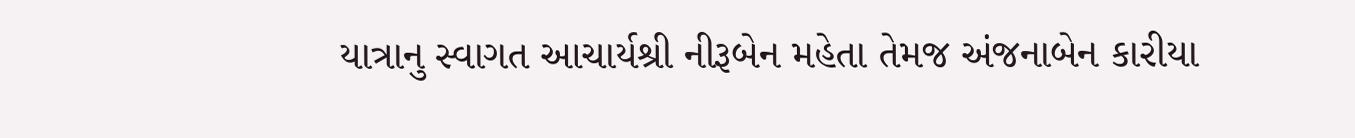યાત્રાનુ સ્વાગત આચાર્યશ્રી નીરૂબેન મહેતા તેમજ અંજનાબેન કારીયા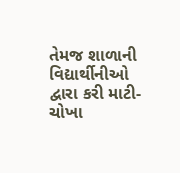તેમજ શાળાની વિદ્યાર્થીનીઓ દ્વારા કરી માટી-ચોખા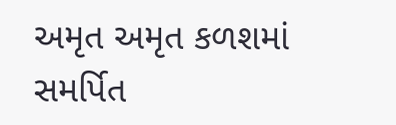અમૃત અમૃત કળશમાં સમર્પિત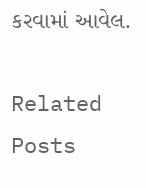કરવામાં આવેલ.

Related Posts